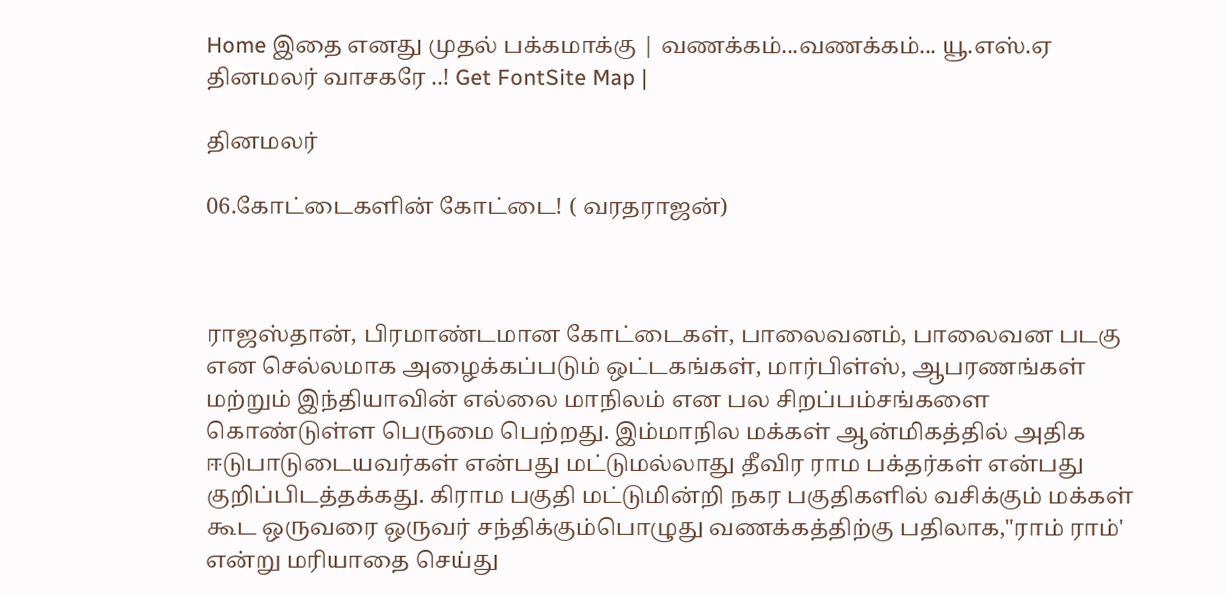Home இதை எனது முதல் பக்கமாக்கு | வணக்கம்...வணக்கம்... யூ.எஸ்.ஏ தினமலர் வாசகரே ..! Get FontSite Map |

தினமலர்

06.கோட்டைகளின் கோட்டை! ( வரதராஜன்)



ராஜஸ்தான், பிரமாண்டமான கோட்டைகள், பாலைவனம், பாலைவன படகு என செல்லமாக அழைக்கப்படும் ஒட்டகங்கள், மார்பிள்ஸ், ஆபரணங்கள் மற்றும் இந்தியாவின் எல்லை மாநிலம் என பல சிறப்பம்சங்களை கொண்டுள்ள பெருமை பெற்றது. இம்மாநில மக்கள் ஆன்மிகத்தில் அதிக ஈடுபாடுடையவர்கள் என்பது மட்டுமல்லாது தீவிர ராம பக்தர்கள் என்பது குறிப்பிடத்தக்கது. கிராம பகுதி மட்டுமின்றி நகர பகுதிகளில் வசிக்கும் மக்கள் கூட ஒருவரை ஒருவர் சந்திக்கும்பொழுது வணக்கத்திற்கு பதிலாக,"ராம் ராம்' என்று மரியாதை செய்து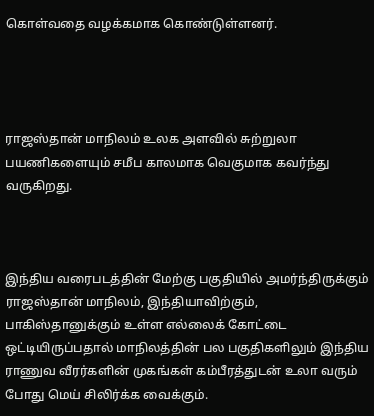கொள்வதை வழக்கமாக கொண்டுள்ளனர்.




ராஜஸ்தான் மாநிலம் உலக அளவில் சுற்றுலா பயணிகளையும் சமீப காலமாக வெகுமாக கவர்ந்து வருகிறது.



இந்திய வரைபடத்தின் மேற்கு பகுதியில் அமர்ந்திருக்கும் ராஜஸ்தான் மாநிலம், இந்தியாவிற்கும், பாகிஸ்தானுக்கும் உள்ள எல்லைக் கோட்டை ஒட்டியிருப்பதால் மாநிலத்தின் பல பகுதிகளிலும் இந்திய ராணுவ வீரர்களின் முகங்கள் கம்பீரத்துடன் உலா வரும் போது மெய் சிலிர்க்க வைக்கும்.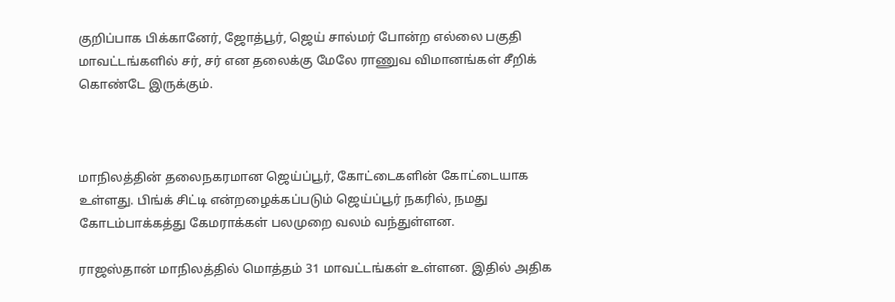குறிப்பாக பிக்கானேர், ஜோத்பூர், ஜெய் சால்மர் போன்ற எல்லை பகுதி மாவட்டங்களில் சர், சர் என தலைக்கு மேலே ராணுவ விமானங்கள் சீறிக் கொண்டே இருக்கும்.



மாநிலத்தின் தலைநகரமான ஜெய்ப்பூர், கோட்டைகளின் கோட்டையாக உள்ளது. பிங்க் சிட்டி என்றழைக்கப்படும் ஜெய்ப்பூர் நகரில், நமது கோடம்பாக்கத்து கேமராக்கள் பலமுறை வலம் வந்துள்ளன.

ராஜஸ்தான் மாநிலத்தில் மொத்தம் 31 மாவட்டங்கள் உள்ளன. இதில் அதிக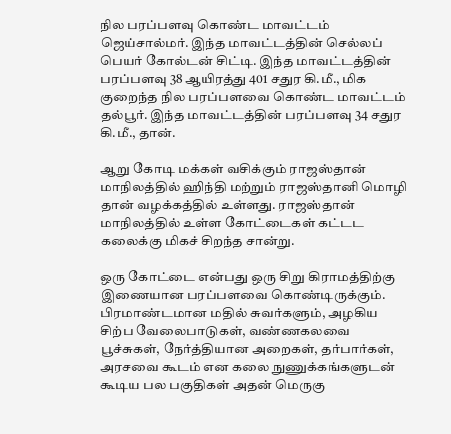நில பரப்பளவு கொண்ட மாவட்டம் ஜெய்சால்மர். இந்த மாவட்டத்தின் செல்லப் பெயர் கோல்டன் சிட்டி. இந்த மாவட்டத்தின் பரப்பளவு 38 ஆயிரத்து 401 சதுர கி.மீ., மிக குறைந்த நில பரப்பளவை கொண்ட மாவட்டம் தல்பூர். இந்த மாவட்டத்தின் பரப்பளவு 34 சதுர கி.மீ., தான்.

ஆறு கோடி மக்கள் வசிக்கும் ராஜஸ்தான் மாநிலத்தில் ஹிந்தி மற்றும் ராஜஸ்தானி மொழி தான் வழக்கத்தில் உள்ளது. ராஜஸ்தான் மாநிலத்தில் உள்ள கோட்டைகள் கட்டட கலைக்கு மிகச் சிறந்த சான்று.

ஒரு கோட்டை என்பது ஒரு சிறு கிராமத்திற்கு இணையான பரப்பளவை கொண்டிருக்கும். பிரமாண்டமான மதில் சுவர்களும், அழகிய சிற்ப வேலைபாடுகள், வண்ணகலவை பூச்சுகள், நேர்த்தியான அறைகள், தர்பார்கள், அரசவை கூடம் என கலை நுணுக்கங்களுடன் கூடிய பல பகுதிகள் அதன் மெருகு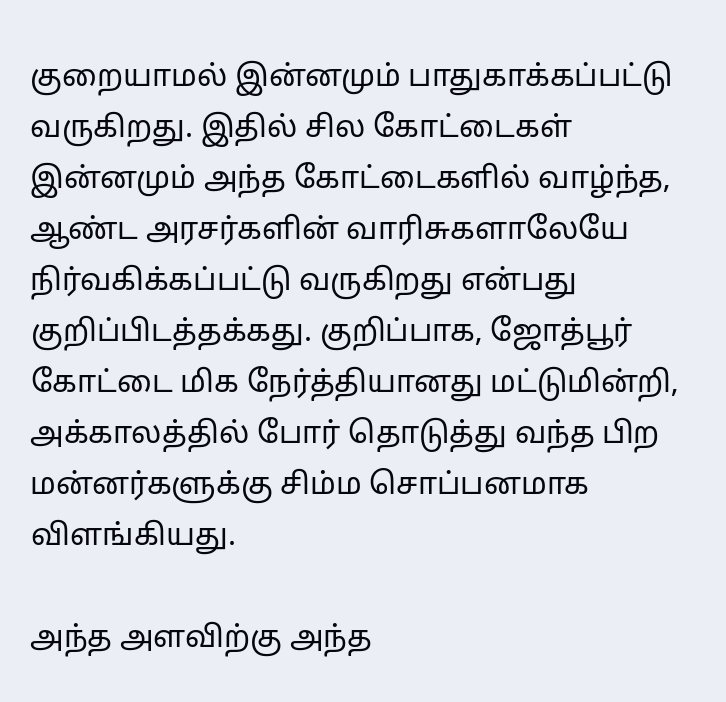குறையாமல் இன்னமும் பாதுகாக்கப்பட்டு வருகிறது. இதில் சில கோட்டைகள் இன்னமும் அந்த கோட்டைகளில் வாழ்ந்த, ஆண்ட அரசர்களின் வாரிசுகளாலேயே நிர்வகிக்கப்பட்டு வருகிறது என்பது குறிப்பிடத்தக்கது. குறிப்பாக, ஜோத்பூர் கோட்டை மிக நேர்த்தியானது மட்டுமின்றி, அக்காலத்தில் போர் தொடுத்து வந்த பிற மன்னர்களுக்கு சிம்ம சொப்பனமாக விளங்கியது.

அந்த அளவிற்கு அந்த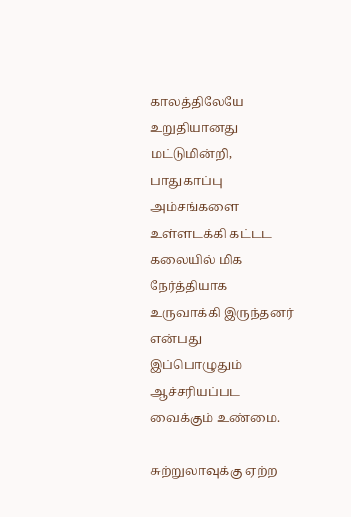காலத்திலேயே உறுதியானது மட்டுமின்றி, பாதுகாப்பு அம்சங்களை உள்ளடக்கி கட்டட கலையில் மிக நேர்த்தியாக உருவாக்கி இருந்தனர் என்பது இப்பொழுதும் ஆச்சரியப்பட வைக்கும் உண்மை.

சுற்றுலாவுக்கு ஏற்ற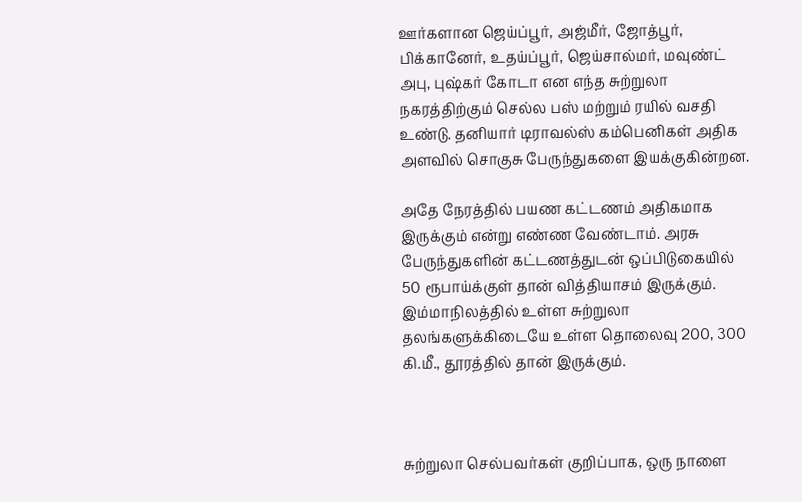ஊர்களான ஜெய்ப்பூர், அஜ்மீர், ஜோத்பூர், பிக்கானேர், உதய்ப்பூர், ஜெய்சால்மர், மவுண்ட் அபு, புஷ்கர் கோடா என எந்த சுற்றுலா நகரத்திற்கும் செல்ல பஸ் மற்றும் ரயில் வசதி உண்டு. தனியார் டிராவல்ஸ் கம்பெனிகள் அதிக அளவில் சொகுசு பேருந்துகளை இயக்குகின்றன.

அதே நேரத்தில் பயண கட்டணம் அதிகமாக இருக்கும் என்று எண்ண வேண்டாம். அரசு பேருந்துகளின் கட்டணத்துடன் ஒப்பிடுகையில் 50 ரூபாய்க்குள் தான் வித்தியாசம் இருக்கும். இம்மாநிலத்தில் உள்ள சுற்றுலா தலங்களுக்கிடையே உள்ள தொலைவு 200, 300 கி.மீ., தூரத்தில் தான் இருக்கும்.



சுற்றுலா செல்பவர்கள் குறிப்பாக, ஒரு நாளை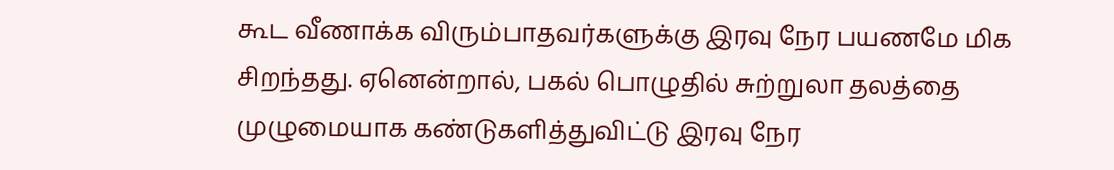கூட வீணாக்க விரும்பாதவர்களுக்கு இரவு நேர பயணமே மிக சிறந்தது. ஏனென்றால், பகல் பொழுதில் சுற்றுலா தலத்தை முழுமையாக கண்டுகளித்துவிட்டு இரவு நேர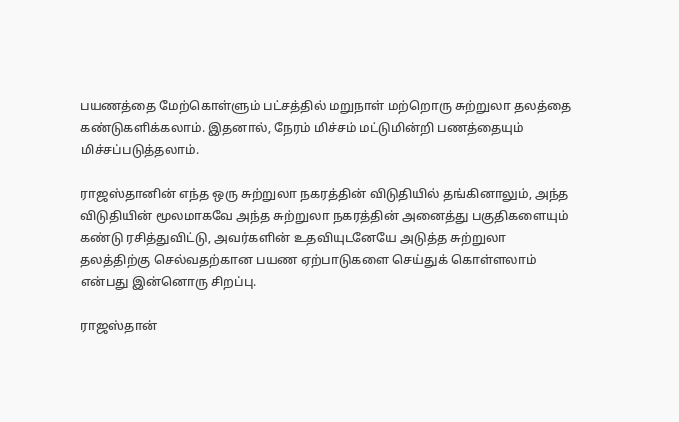பயணத்தை மேற்கொள்ளும் பட்சத்தில் மறுநாள் மற்றொரு சுற்றுலா தலத்தை கண்டுகளிக்கலாம். இதனால், நேரம் மிச்சம் மட்டுமின்றி பணத்தையும் மிச்சப்படுத்தலாம்.

ராஜஸ்தானின் எந்த ஒரு சுற்றுலா நகரத்தின் விடுதியில் தங்கினாலும், அந்த விடுதியின் மூலமாகவே அந்த சுற்றுலா நகரத்தின் அனைத்து பகுதிகளையும் கண்டு ரசித்துவிட்டு, அவர்களின் உதவியுடனேயே அடுத்த சுற்றுலா தலத்திற்கு செல்வதற்கான பயண ஏற்பாடுகளை செய்துக் கொள்ளலாம் என்பது இன்னொரு சிறப்பு.

ராஜஸ்தான்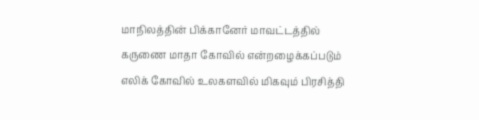மாநிலத்தின் பிக்கானேர் மாவட்டத்தில் கருணை மாதா கோவில் என்றழைக்கப்படும் எலிக் கோவில் உலகளவில் மிகவும் பிரசித்தி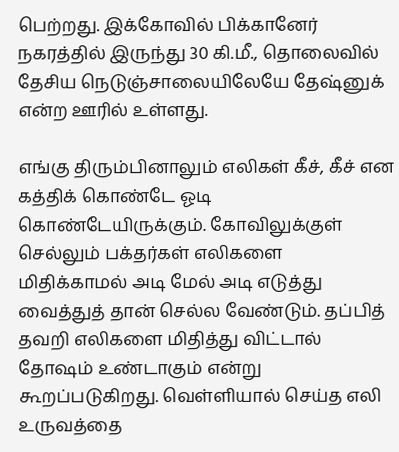பெற்றது. இக்கோவில் பிக்கானேர் நகரத்தில் இருந்து 30 கி.மீ., தொலைவில் தேசிய நெடுஞ்சாலையிலேயே தேஷ்னுக் என்ற ஊரில் உள்ளது.

எங்கு திரும்பினாலும் எலிகள் கீச், கீச் என கத்திக் கொண்டே ஓடி கொண்டேயிருக்கும். கோவிலுக்குள் செல்லும் பக்தர்கள் எலிகளை மிதிக்காமல் அடி மேல் அடி எடுத்து வைத்துத் தான் செல்ல வேண்டும். தப்பித் தவறி எலிகளை மிதித்து விட்டால் தோஷம் உண்டாகும் என்று கூறப்படுகிறது. வெள்ளியால் செய்த எலி உருவத்தை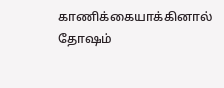காணிக்கையாக்கினால் தோஷம்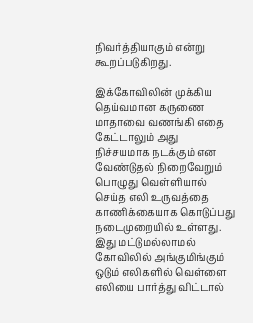நிவர்த்தியாகும் என்று கூறப்படுகிறது.

இக்கோவிலின் முக்கிய தெய்வமான கருணை மாதாவை வணங்கி எதை கேட்டாலும் அது நிச்சயமாக நடக்கும் என வேண்டுதல் நிறைவேறும் பொழுது வெள்ளியால் செய்த எலி உருவத்தை காணிக்கையாக கொடுப்பது நடைமுறையில் உள்ளது. இது மட்டுமல்லாமல் கோவிலில் அங்குமிங்கும் ஒடும் எலிகளில் வெள்ளை எலியை பார்த்து விட்டால்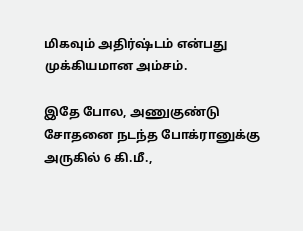மிகவும் அதிர்ஷ்டம் என்பது முக்கியமான அம்சம்.

இதே போல, அணுகுண்டு சோதனை நடந்த போக்ரானுக்கு அருகில் 6 கி.மீ.,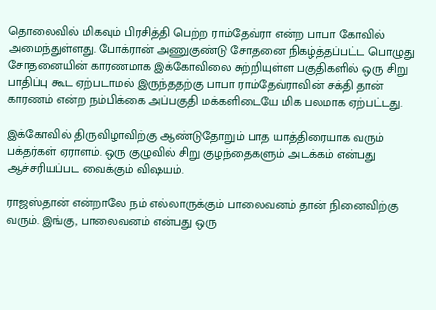தொலைவில் மிகவும் பிரசித்தி பெற்ற ராம்தேவ்ரா என்ற பாபா கோவில் அமைந்துள்ளது. போக்ரான் அணுகுண்டு சோதனை நிகழ்த்தப்பட்ட பொழுது சோதனையின் காரணமாக இக்கோவிலை சுற்றியுள்ள பகுதிகளில் ஒரு சிறு பாதிப்பு கூட ஏற்படாமல் இருந்ததற்கு பாபா ராம்தேவ்ராவின் சக்தி தான் காரணம் என்ற நம்பிக்கை அப்பகுதி மக்களிடையே மிக பலமாக ஏற்பட்டது.

இக்கோவில் திருவிழாவிற்கு ஆண்டுதோறும் பாத யாத்திரையாக வரும் பக்தர்கள் ஏராளம். ஒரு குழுவில் சிறு குழந்தைகளும் அடக்கம் என்பது ஆச்சரியப்பட வைக்கும் விஷயம்.

ராஜஸ்தான் என்றாலே நம் எல்லாருக்கும் பாலைவனம் தான் நினைவிற்கு வரும். இங்கு, பாலைவனம் என்பது ஒரு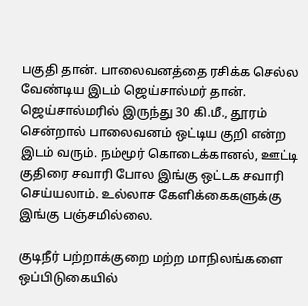பகுதி தான். பாலைவனத்தை ரசிக்க செல்ல வேண்டிய இடம் ஜெய்சால்மர் தான். ஜெய்சால்மரில் இருந்து 30 கி.மீ., தூரம் சென்றால் பாலைவனம் ஒட்டிய குறி என்ற இடம் வரும். நம்மூர் கொடைக்கானல், ஊட்டி குதிரை சவாரி போல இங்கு ஒட்டக சவாரி செய்யலாம். உல்லாச கேளிக்கைகளுக்கு இங்கு பஞ்சமில்லை.

குடிநீர் பற்றாக்குறை மற்ற மாநிலங்களை ஒப்பிடுகையில்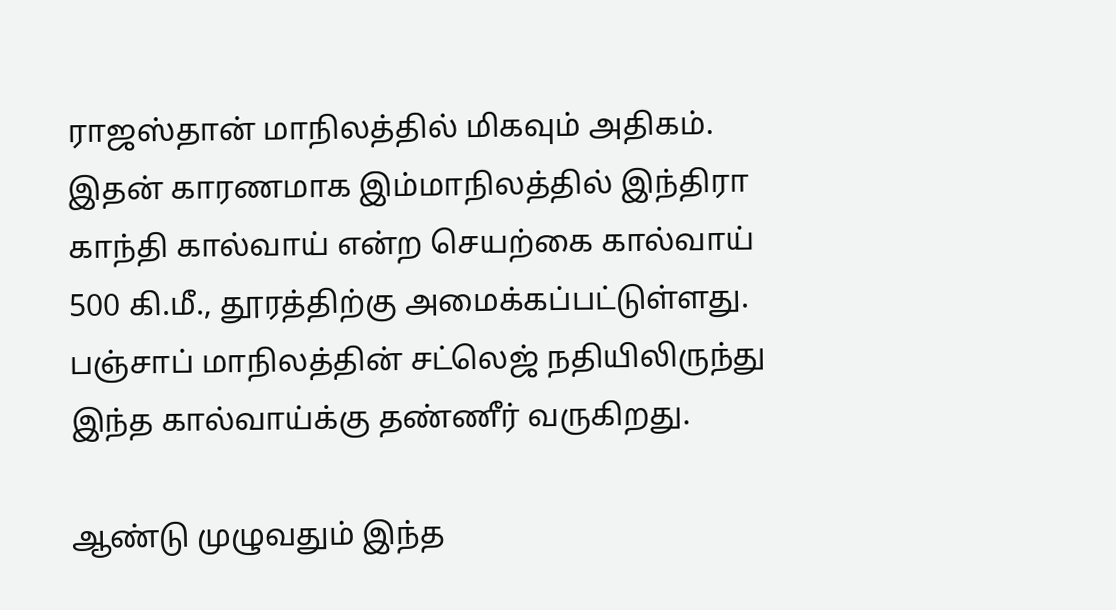ராஜஸ்தான் மாநிலத்தில் மிகவும் அதிகம். இதன் காரணமாக இம்மாநிலத்தில் இந்திரா காந்தி கால்வாய் என்ற செயற்கை கால்வாய் 500 கி.மீ., தூரத்திற்கு அமைக்கப்பட்டுள்ளது. பஞ்சாப் மாநிலத்தின் சட்லெஜ் நதியிலிருந்து இந்த கால்வாய்க்கு தண்ணீர் வருகிறது.

ஆண்டு முழுவதும் இந்த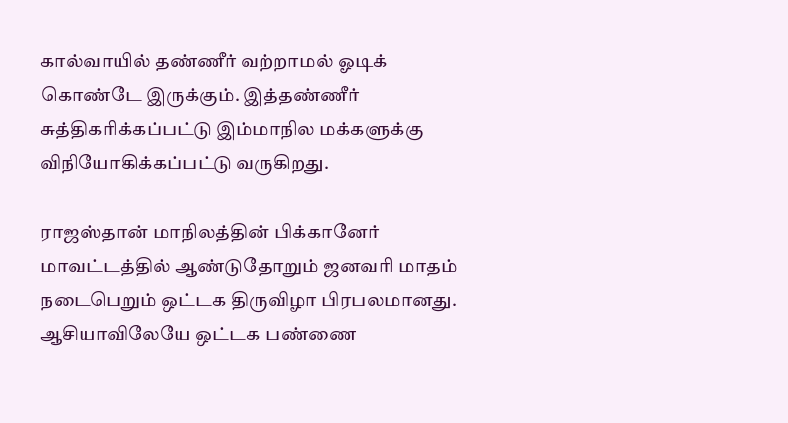கால்வாயில் தண்ணீர் வற்றாமல் ஓடிக் கொண்டே இருக்கும். இத்தண்ணீர் சுத்திகரிக்கப்பட்டு இம்மாநில மக்களுக்கு விநியோகிக்கப்பட்டு வருகிறது.

ராஜஸ்தான் மாநிலத்தின் பிக்கானேர் மாவட்டத்தில் ஆண்டுதோறும் ஜனவரி மாதம் நடைபெறும் ஒட்டக திருவிழா பிரபலமானது. ஆசியாவிலேயே ஒட்டக பண்ணை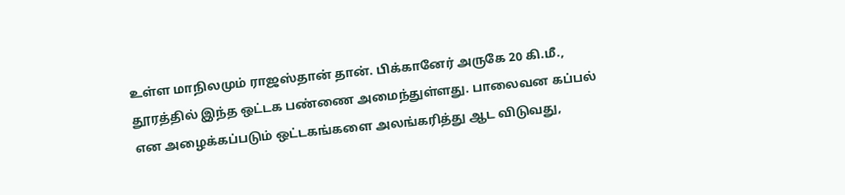உள்ள மாநிலமும் ராஜஸ்தான் தான். பிக்கானேர் அருகே 20 கி.மீ., தூரத்தில் இந்த ஒட்டக பண்ணை அமைந்துள்ளது. பாலைவன கப்பல் என அழைக்கப்படும் ஒட்டகங்களை அலங்கரித்து ஆட விடுவது,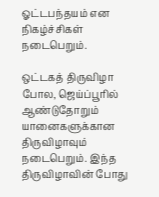ஓட்டபந்தயம் என நிகழ்ச்சிகள் நடைபெறும்.

ஒட்டகத் திருவிழா போல, ஜெய்ப்பூரில் ஆண்டுதோறும் யானைகளுக்கான திருவிழாவும் நடைபெறும். இந்த திருவிழாவின் போது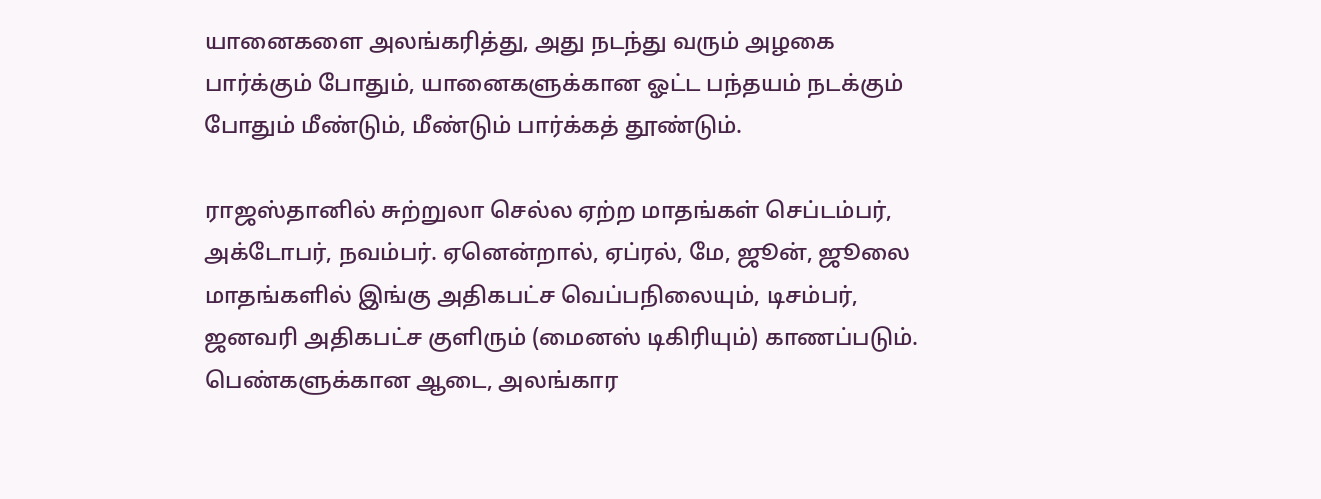யானைகளை அலங்கரித்து, அது நடந்து வரும் அழகை பார்க்கும் போதும், யானைகளுக்கான ஓட்ட பந்தயம் நடக்கும் போதும் மீண்டும், மீண்டும் பார்க்கத் தூண்டும்.

ராஜஸ்தானில் சுற்றுலா செல்ல ஏற்ற மாதங்கள் செப்டம்பர், அக்டோபர், நவம்பர். ஏனென்றால், ஏப்ரல், மே, ஜூன், ஜூலை மாதங்களில் இங்கு அதிகபட்ச வெப்பநிலையும், டிசம்பர், ஜனவரி அதிகபட்ச குளிரும் (மைனஸ் டிகிரியும்) காணப்படும். பெண்களுக்கான ஆடை, அலங்கார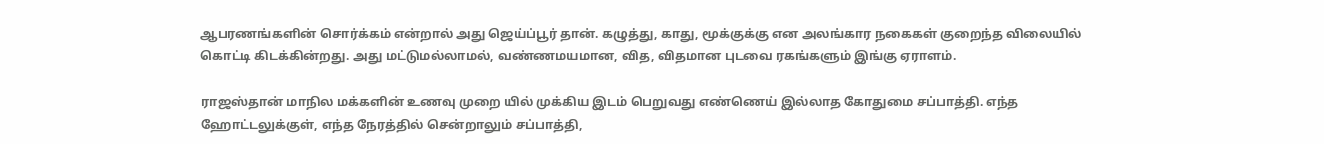ஆபரணங்களின் சொர்க்கம் என்றால் அது ஜெய்ப்பூர் தான். கழுத்து, காது, மூக்குக்கு என அலங்கார நகைகள் குறைந்த விலையில் கொட்டி கிடக்கின்றது. அது மட்டுமல்லாமல், வண்ணமயமான, வித, விதமான புடவை ரகங்களும் இங்கு ஏராளம்.

ராஜஸ்தான் மாநில மக்களின் உணவு முறை யில் முக்கிய இடம் பெறுவது எண்ணெய் இல்லாத கோதுமை சப்பாத்தி. எந்த ஹோட்டலுக்குள், எந்த நேரத்தில் சென்றாலும் சப்பாத்தி,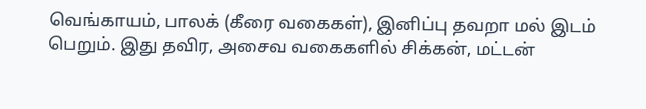வெங்காயம், பாலக் (கீரை வகைகள்), இனிப்பு தவறா மல் இடம் பெறும். இது தவிர, அசைவ வகைகளில் சிக்கன், மட்டன்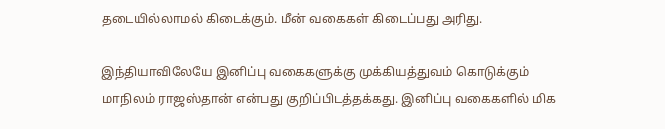தடையில்லாமல் கிடைக்கும். மீன் வகைகள் கிடைப்பது அரிது.

இந்தியாவிலேயே இனிப்பு வகைகளுக்கு முக்கியத்துவம் கொடுக்கும் மாநிலம் ராஜஸ்தான் என்பது குறிப்பிடத்தக்கது. இனிப்பு வகைகளில் மிக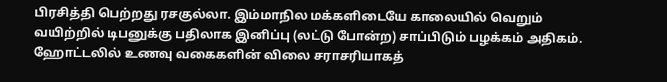பிரசித்தி பெற்றது ரசகுல்லா. இம்மாநில மக்களிடையே காலையில் வெறும் வயிற்றில் டிபனுக்கு பதிலாக இனிப்பு (லட்டு போன்ற) சாப்பிடும் பழக்கம் அதிகம். ஹோட்டலில் உணவு வகைகளின் விலை சராசரியாகத்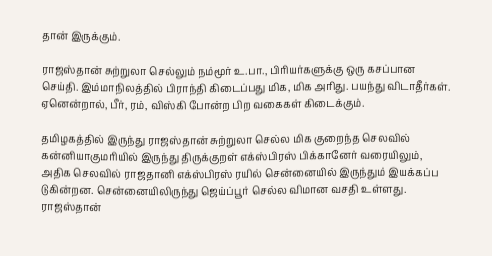தான் இருக்கும்.

ராஜஸ்தான் சுற்றுலா செல்லும் நம்மூர் உ.பா., பிரியர்களுக்கு ஒரு கசப்பான செய்தி. இம்மாநிலத்தில் பிராந்தி கிடைப்பது மிக, மிக அரிது. பயந்து விடாதீர்கள். ஏனென்றால், பீர், ரம், விஸ்கி போன்ற பிற வகைகள் கிடைக்கும்.

தமிழகத்தில் இருந்து ராஜஸ்தான் சுற்றுலா செல்ல மிக குறைந்த செலவில் கன்னியாகுமரியில் இருந்து திருக்குறள் எக்ஸ்பிரஸ் பிக்கானேர் வரையிலும், அதிக செலவில் ராஜதானி எக்ஸ்பிரஸ் ரயில் சென்னையில் இருந்தும் இயக்கப்ப டுகின்றன. சென்னையிலிருந்து ஜெய்ப்பூர் செல்ல விமான வசதி உள்ளது. ராஜஸ்தான்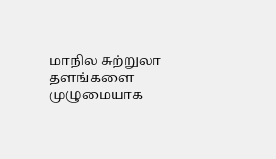மாநில சுற்றுலா தளங்களை முழுமையாக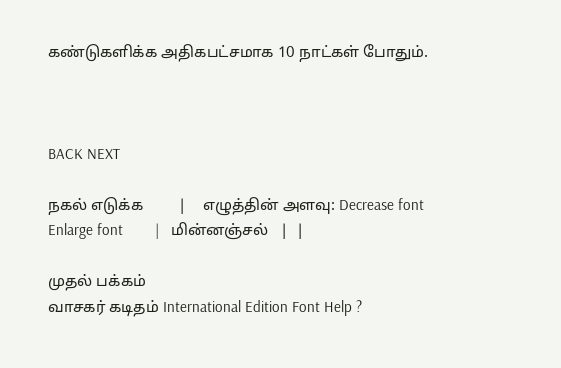கண்டுகளிக்க அதிகபட்சமாக 10 நாட்கள் போதும்.



BACK NEXT

நகல் எடுக்க         |    எழுத்தின் அளவு: Decrease font Enlarge font        |   மின்னஞ்சல்   |  |

முதல் பக்கம்
வாசகர் கடிதம் International Edition Font Help ?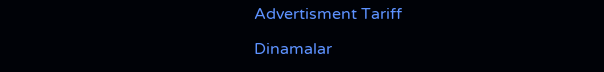Advertisment Tariff

Dinamalar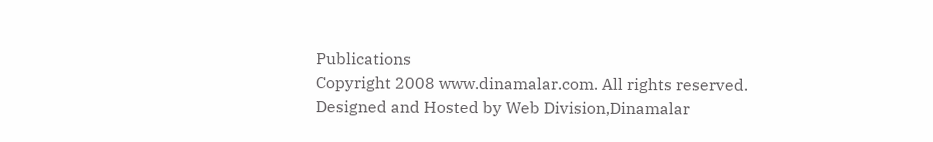Publications
Copyright 2008 www.dinamalar.com. All rights reserved. Designed and Hosted by Web Division,Dinamalar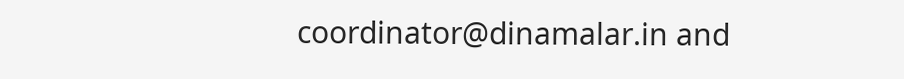coordinator@dinamalar.in and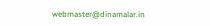webmaster@dinamalar.in